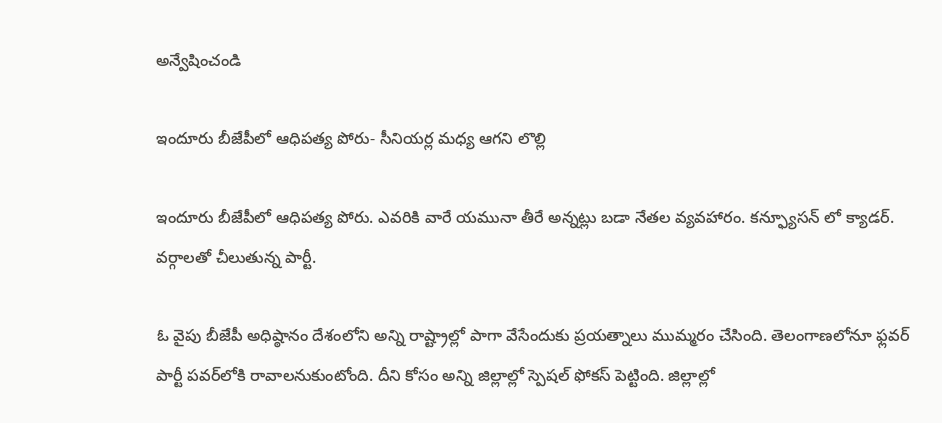అన్వేషించండి

ఇందూరు బీజేపీలో ఆధిపత్య పోరు- సీనియర్ల మధ్య ఆగని లొల్లి

ఇందూరు బీజేపీలో ఆధిపత్య పోరు. ఎవరికి వారే యమునా తీరే అన్నట్లు బడా నేతల వ్యవహారం. కన్ఫ్యూసన్ లో క్యాడర్. వర్గాలతో చీలుతున్న పార్టీ.

ఓ వైపు బీజేపీ అధిష్ఠానం దేశంలోని అన్ని రాష్ట్రాల్లో పాగా వేసేందుకు ప్రయత్నాలు ముమ్మరం చేసింది. తెలంగాణలోనూ ఫ్లవర్‌ పార్టీ పవర్‌లోకి రావాలనుకుంటోంది. దీని కోసం అన్ని జిల్లాల్లో స్పెషల్ ఫోకస్ పెట్టింది. జిల్లాల్లో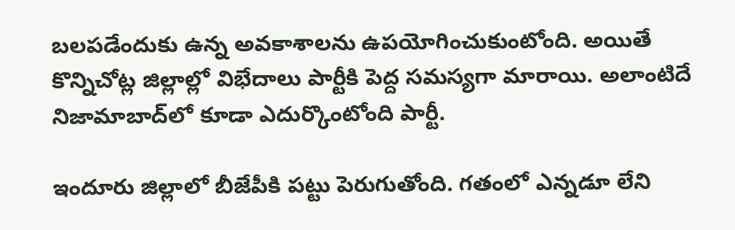బలపడేందుకు ఉన్న అవకాశాలను ఉపయోగించుకుంటోంది. అయితే కొన్నిచోట్ల జిల్లాల్లో విభేదాలు పార్టీకి పెద్ద సమస్యగా మారాయి. అలాంటిదే నిజామాబాద్‌లో కూడా ఎదుర్కొంటోంది పార్టీ.

ఇందూరు జిల్లాలో బీజేపీకి పట్టు పెరుగుతోంది. గతంలో ఎన్నడూ లేని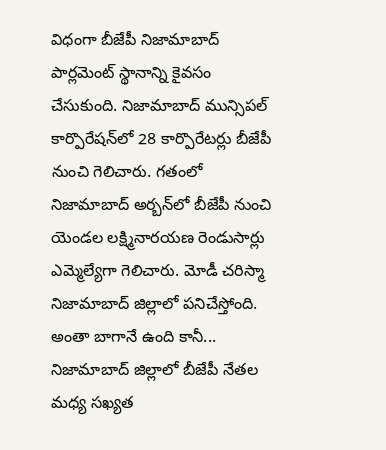విధంగా బీజేపీ నిజామాబాద్ పార్లమెంట్ స్థానాన్ని కైవసం చేసుకుంది. నిజామాబాద్ మున్సిపల్ కార్పొరేషన్‌లో 28 కార్పొరేటర్లు బీజేపీ నుంచి గెలిచారు. గతంలో నిజామాబాద్ అర్బన్‌లో బీజేపీ నుంచి యెండల లక్ష్మినారయణ రెండుసార్లు ఎమ్మెల్యేగా గెలిచారు. మోడీ చరిస్మా నిజామాబాద్ జిల్లాలో పనిచేస్తోంది. అంతా బాగానే ఉంది కానీ... నిజామాబాద్ జిల్లాలో బీజేపీ నేతల మధ్య సఖ్యత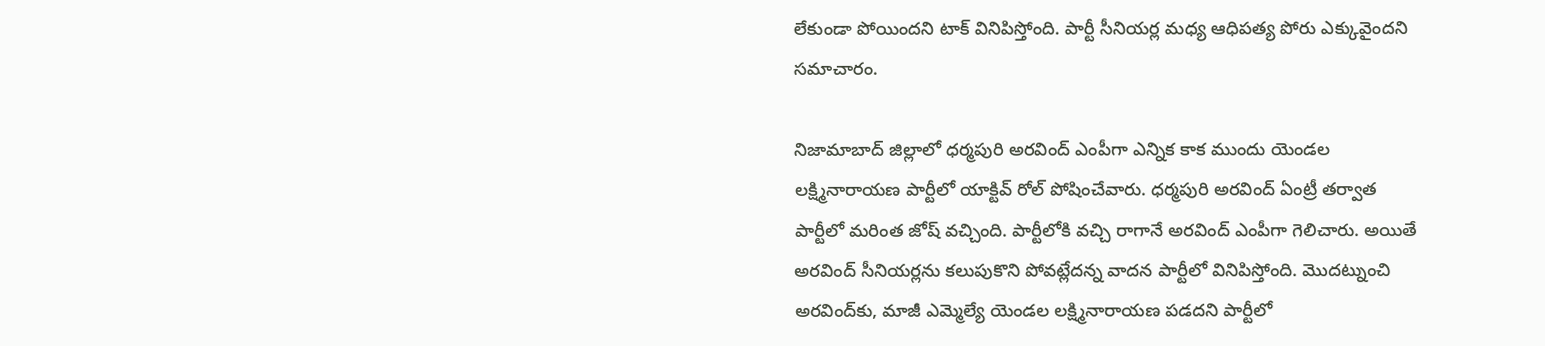లేకుండా పోయిందని టాక్ వినిపిస్తోంది. పార్టీ సీనియర్ల మధ్య ఆధిపత్య పోరు ఎక్కువైందని సమాచారం.

నిజామాబాద్ జిల్లాలో ధర్మపురి అరవింద్ ఎంపీగా ఎన్నిక కాక ముందు యెండల లక్ష్మినారాయణ పార్టీలో యాక్టివ్ రోల్ పోషించేవారు. ధర్మపురి అరవింద్ ఏంట్రీ తర్వాత పార్టీలో మరింత జోష్ వచ్చింది. పార్టీలోకి వచ్చి రాగానే అరవింద్ ఎంపీగా గెలిచారు. అయితే అరవింద్ సీనియర్లను కలుపుకొని పోవట్లేదన్న వాదన పార్టీలో వినిపిస్తోంది. మొదట్నుంచి అరవింద్‌కు, మాజీ ఎమ్మెల్యే యెండల లక్ష్మినారాయణ పడదని పార్టీలో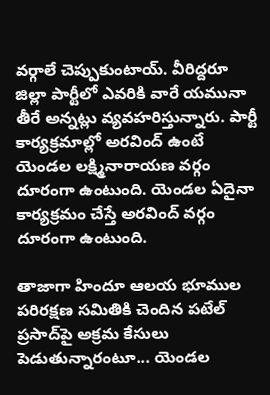వర్గాలే చెప్పుకుంటాయ్. వీరిద్దరూ జిల్లా పార్టీలో ఎవరికి వారే యమునా తీరే అన్నట్లు వ్యవహరిస్తున్నారు. పార్టీ కార్యక్రమాల్లో అరవింద్ ఉంటే యెండల లక్ష్మినారాయణ వర్గం దూరంగా ఉంటుంది. యెండల ఏదైనా కార్యక్రమం చేస్తే అరవింద్ వర్గం దూరంగా ఉంటుంది.

తాజాగా హిందూ ఆలయ భూముల పరిరక్షణ సమితికి చెందిన పటేల్ ప్రసాద్‌పై అక్రమ కేసులు పెడుతున్నారంటూ... యెండల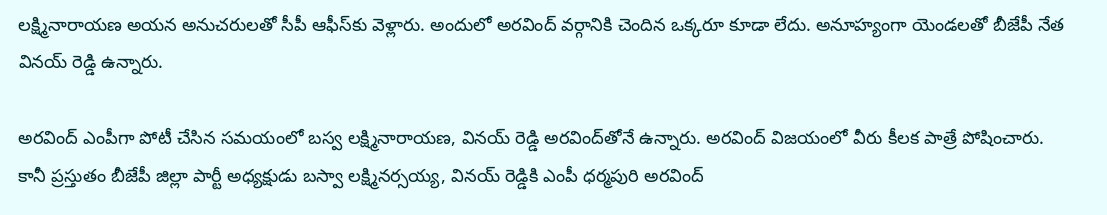లక్ష్మినారాయణ అయన అనుచరులతో సీపీ ఆఫీస్‌కు వెళ్లారు. అందులో అరవింద్ వర్గానికి చెందిన ఒక్కరూ కూడా లేదు. అనూహ్యంగా యెండలతో బీజేపీ నేత వినయ్ రెడ్డి ఉన్నారు.

అరవింద్ ఎంపీగా పోటీ చేసిన సమయంలో బస్వ లక్ష్మినారాయణ, వినయ్ రెడ్డి అరవింద్‌తోనే ఉన్నారు. అరవింద్ విజయంలో వీరు కీలక పాత్రే పోషించారు. కానీ ప్రస్తుతం బీజేపీ జిల్లా పార్టీ అధ్యక్షుడు బస్వా లక్ష్మినర్సయ్య, వినయ్ రెడ్డికి ఎంపీ ధర్మపురి అరవింద్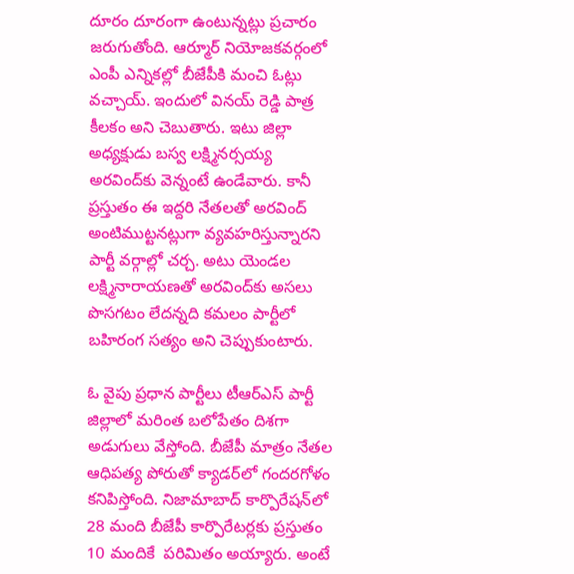దూరం దూరంగా ఉంటున్నట్లు ప్రచారం జరుగుతోంది. ఆర్మూర్ నియోజకవర్గంలో ఎంపీ ఎన్నికల్లో బీజేపీకి మంచి ఓట్లు వచ్చాయ్. ఇందులో వినయ్ రెడ్డి పాత్ర కీలకం అని చెబుతారు. ఇటు జిల్లా అధ్యక్షుడు బస్వ లక్ష్మినర్సయ్య అరవింద్‌కు వెన్నంటే ఉండేవారు. కానీ ప్రస్తుతం ఈ ఇద్దరి నేతలతో అరవింద్ అంటిముట్టనట్లుగా వ్యవహరిస్తున్నారని పార్టీ వర్గాల్లో చర్చ. అటు యెండల లక్ష్మినారాయణతో అరవింద్‌కు అసలు పొసగటం లేదన్నది కమలం పార్టీలో బహిరంగ సత్యం అని చెప్పుకుంటారు.

ఓ వైపు ప్రధాన పార్టీలు టీఆర్ఎస్ పార్టీ జిల్లాలో మరింత బలోపేతం దిశగా అడుగులు వేస్తోంది. బీజేపీ మాత్రం నేతల ఆధిపత్య పోరుతో క్యాడర్‌లో గందరగోళం కనిపిస్తోంది. నిజామాబాద్ కార్పొరేషన్‌లో 28 మంది బీజేపీ కార్పొరేటర్లకు ప్రస్తుతం 10 మందికే  పరిమితం అయ్యారు. అంటే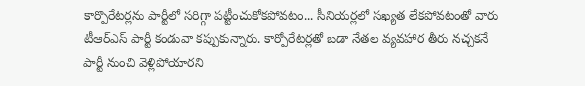కార్పొరేటర్లను పార్టీలో సరిగ్గా పట్టీంచుకోకపోవటం... సీనియర్లలో సఖ్యత లేకపోవటంతో వారు టీఆర్ఎస్ పార్టీ కండువా కప్పుకున్నారు. కార్పోరేటర్లతో బడా నేతల వ్యవహార తీరు నచ్చకనే పార్టీ నుంచి వెళ్లిపోయారని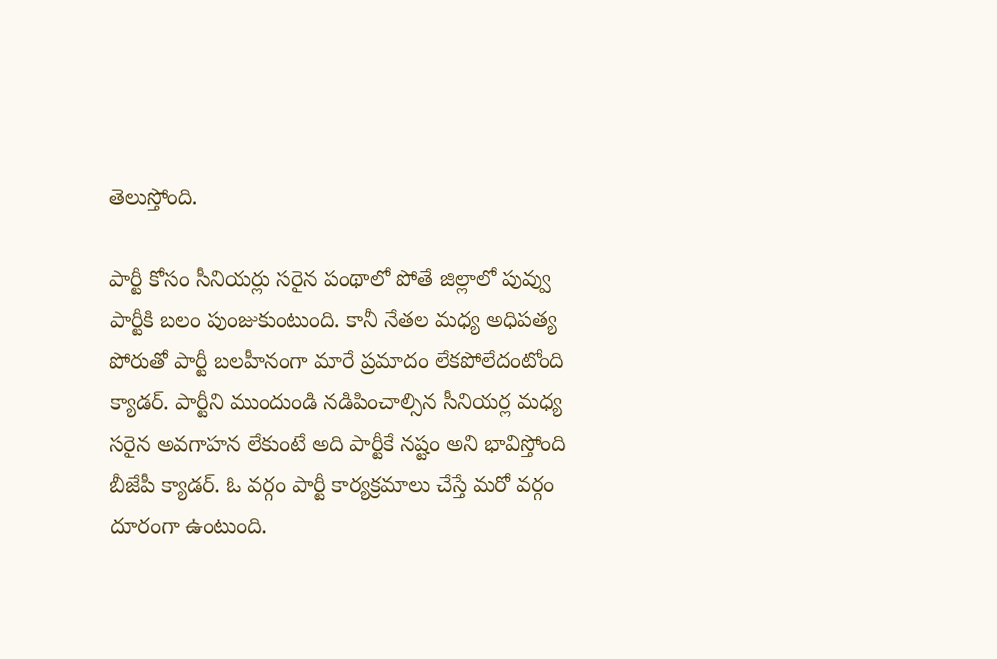తెలుస్తోంది.

పార్టీ కోసం సీనియర్లు సరైన పంథాలో పోతే జిల్లాలో పువ్వు పార్టీకి బలం పుంజుకుంటుంది. కానీ నేతల మధ్య అధిపత్య పోరుతో పార్టీ బలహీనంగా మారే ప్రమాదం లేకపోలేదంటోంది క్యాడర్. పార్టీని ముందుండి నడిపించాల్సిన సీనియర్ల మధ్య సరైన అవగాహన లేకుంటే అది పార్టీకే నష్టం అని భావిస్తోంది బీజేపీ క్యాడర్. ఓ వర్గం పార్టీ కార్యక్రమాలు చేస్తే మరో వర్గం దూరంగా ఉంటుంది.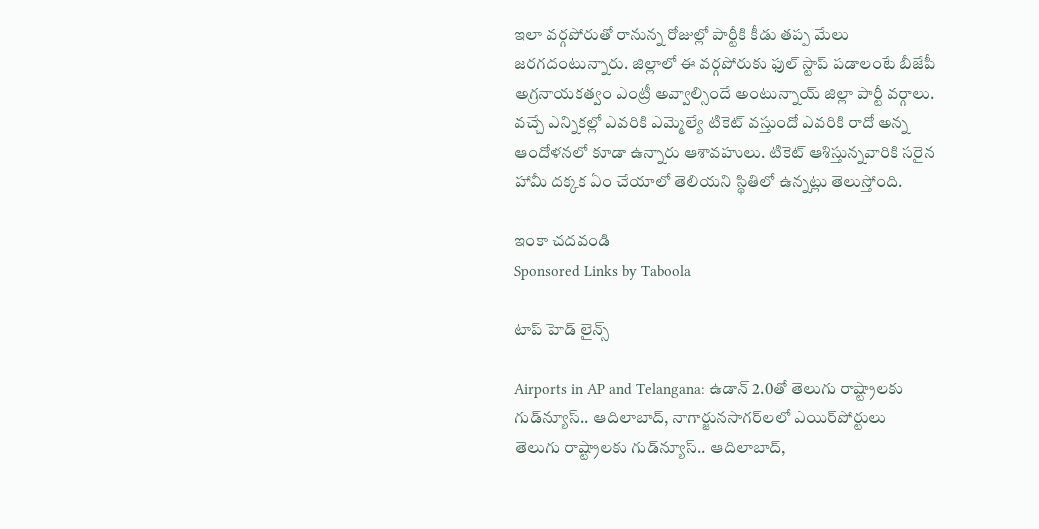ఇలా వర్గపోరుతో రానున్న రోజుల్లో పార్టీకి కీడు తప్ప మేలు జరగదంటున్నారు. జిల్లాలో ఈ వర్గపోరుకు ఫుల్ స్టాప్ పడాలంటే బీజేపీ అగ్రనాయకత్వం ఎంట్రీ అవ్వాల్సిందే అంటున్నాయ్ జిల్లా పార్టీ వర్గాలు. వచ్చే ఎన్నికల్లో ఎవరికి ఎమ్మెల్యే టికెట్ వస్తుందో ఎవరికి రాదో అన్న ఆందోళనలో కూడా ఉన్నారు ఆశావహులు. టికెట్ ఆశిస్తున్నవారికి సరైన హామీ దక్కక ఏం చేయాలో తెలియని స్థితిలో ఉన్నట్లు తెలుస్తోంది.

ఇంకా చదవండి
Sponsored Links by Taboola

టాప్ హెడ్ లైన్స్

Airports in AP and Telangana: ఉడాన్‌ 2.0తో తెలుగు రాష్ట్రాలకు గుడ్‌న్యూస్.. ఆదిలాబాద్, నాగార్జునసాగర్‌లలో ఎయిర్‌పోర్టులు
తెలుగు రాష్ట్రాలకు గుడ్‌న్యూస్.. ఆదిలాబాద్,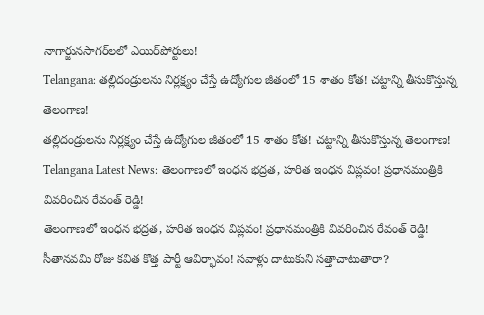నాగార్జునసాగర్‌లలో ఎయిర్‌పోర్టులు!
Telangana: తల్లిదండ్రులను నిర్లక్ష్యం చేస్తే ఉద్యోగుల జీతంలో 15 శాతం కోత! చట్టాన్ని తీసుకొస్తున్న తెలంగాణ!
తల్లిదండ్రులను నిర్లక్ష్యం చేస్తే ఉద్యోగుల జీతంలో 15 శాతం కోత! చట్టాన్ని తీసుకొస్తున్న తెలంగాణ!
Telangana Latest News: తెలంగాణలో ఇంధన భద్రత, హరిత ఇంధన విప్లవం! ప్రధానమంత్రికి వివరించిన రేవంత్ రెడ్డి!
తెలంగాణలో ఇంధన భద్రత, హరిత ఇంధన విప్లవం! ప్రధానమంత్రికి వివరించిన రేవంత్ రెడ్డి!
సీతానవమి రోజు కవిత కొత్త పార్టీ ఆవిర్భావం! సవాళ్లు దాటుకుని సత్తాచాటుతారా?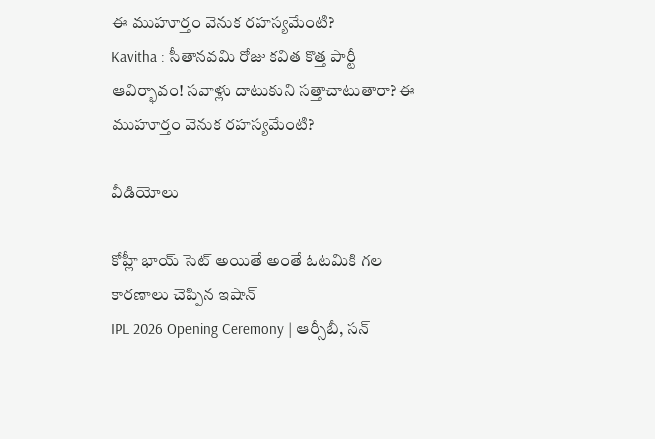ఈ ముహూర్తం వెనుక రహస్యమేంటి?
Kavitha : సీతానవమి రోజు కవిత కొత్త పార్టీ ఆవిర్భావం! సవాళ్లు దాటుకుని సత్తాచాటుతారా? ఈ ముహూర్తం వెనుక రహస్యమేంటి?

వీడియోలు

కోహ్లీ భాయ్ సెట్ అయితే అంతే ఓటమికి గల కారణాలు చెప్పిన ఇషాన్
IPL 2026 Opening Ceremony | ఆర్సీబీ, సన్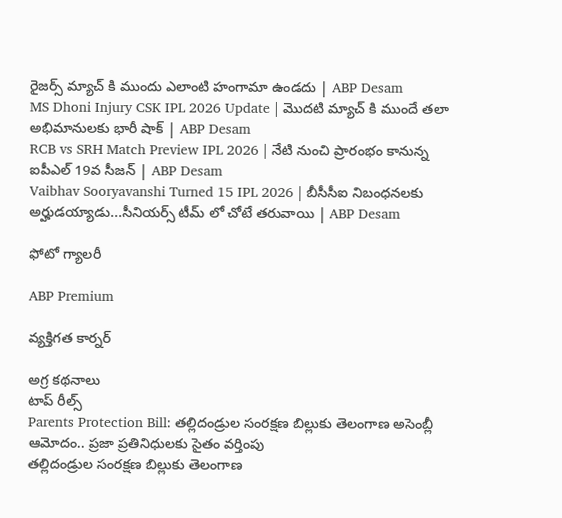రైజర్స్ మ్యాచ్ కి ముందు ఎలాంటి హంగామా ఉండదు | ABP Desam
MS Dhoni Injury CSK IPL 2026 Update | మొదటి మ్యాచ్ కి ముందే తలా అభిమానులకు భారీ షాక్ | ABP Desam
RCB vs SRH Match Preview IPL 2026 | నేటి నుంచి ప్రారంభం కానున్న ఐపీఎల్ 19వ సీజన్ | ABP Desam
Vaibhav Sooryavanshi Turned 15 IPL 2026 | బీసీసీఐ నిబంధనలకు అర్హుడయ్యాడు...సీనియర్స్ టీమ్ లో చోటే తరువాయి | ABP Desam

ఫోటో గ్యాలరీ

ABP Premium

వ్యక్తిగత కార్నర్

అగ్ర కథనాలు
టాప్ రీల్స్
Parents Protection Bill: తల్లిదండ్రుల సంరక్షణ బిల్లుకు తెలంగాణ అసెంబ్లీ ఆమోదం.. ప్రజా ప్రతినిధులకు సైతం వర్తింపు
తల్లిదండ్రుల సంరక్షణ బిల్లుకు తెలంగాణ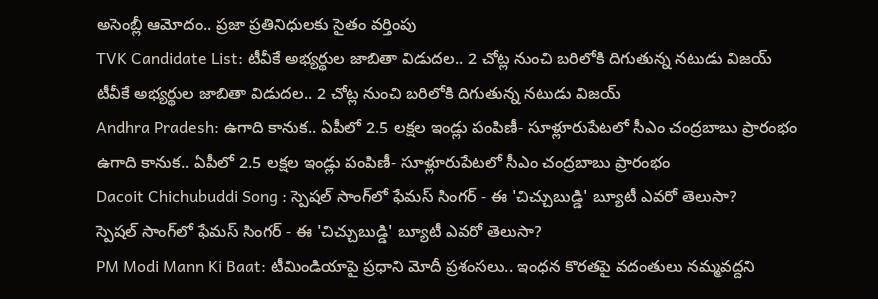అసెంబ్లీ ఆమోదం.. ప్రజా ప్రతినిధులకు సైతం వర్తింపు
TVK Candidate List: టీవీకే అభ్యర్థుల జాబితా విడుదల.. 2 చోట్ల నుంచి బరిలోకి దిగుతున్న నటుడు విజయ్
టీవీకే అభ్యర్థుల జాబితా విడుదల.. 2 చోట్ల నుంచి బరిలోకి దిగుతున్న నటుడు విజయ్
Andhra Pradesh: ఉగాది కానుక.. ఏపీలో 2.5 లక్షల ఇండ్లు పంపిణీ- సూళ్లూరుపేటలో సీఎం చంద్రబాబు ప్రారంభం
ఉగాది కానుక.. ఏపీలో 2.5 లక్షల ఇండ్లు పంపిణీ- సూళ్లూరుపేటలో సీఎం చంద్రబాబు ప్రారంభం
Dacoit Chichubuddi Song : స్పెషల్ సాంగ్‌లో ఫేమస్ సింగర్ - ఈ 'చిచ్చుబుడ్డి' బ్యూటీ ఎవరో తెలుసా?
స్పెషల్ సాంగ్‌లో ఫేమస్ సింగర్ - ఈ 'చిచ్చుబుడ్డి' బ్యూటీ ఎవరో తెలుసా?
PM Modi Mann Ki Baat: టీమిండియాపై ప్రధాని మోదీ ప్రశంసలు.. ఇంధన కొరతపై వదంతులు నమ్మవద్దని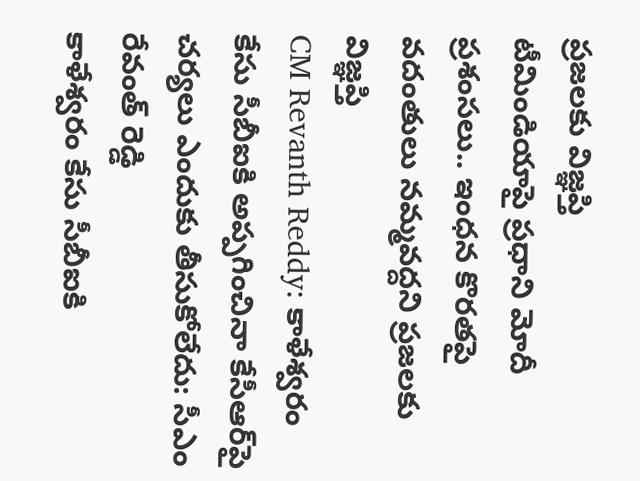ప్రజలకు విజ్ఞప్తి
టీమిండియాపై ప్రధాని మోదీ ప్రశంసలు.. ఇంధన కొరతపై వదంతులు నమ్మవద్దని ప్రజలకు విజ్ఞప్తి
CM Revanth Reddy: కాళేశ్వరం కేసు సీబీఐకి అప్పగించినా కేసీఆర్‌పై చర్యలు ఎందుకు తీసుకోలేదు: సీఎం రేవంత్ రెడ్డి
కాళేశ్వరం కేసు సీబీఐకి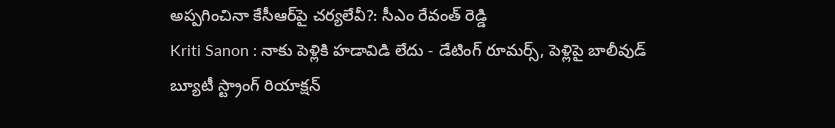అప్పగించినా కేసీఆర్‌పై చర్యలేవీ?: సీఎం రేవంత్ రెడ్డి
Kriti Sanon : నాకు పెళ్లికి హడావిడి లేదు - డేటింగ్ రూమర్స్, పెళ్లిపై బాలీవుడ్ బ్యూటీ స్ట్రాంగ్ రియాక్షన్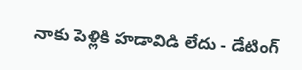నాకు పెళ్లికి హడావిడి లేదు - డేటింగ్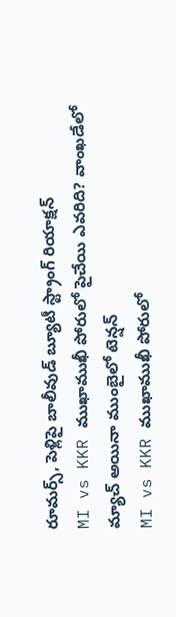రూమర్స్, పెళ్లిపై బాలీవుడ్ బ్యూటీ స్ట్రాంగ్ రియాక్షన్
MI vs KKR ముఖాముఖీ పోరులో పైచేయి ఎవరిది? వాంఖడేలో మ్యాచ్ అయినా ముంబైలో టెన్షన్
MI vs KKR ముఖాముఖీ పోరులో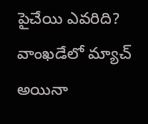పైచేయి ఎవరిది? వాంఖడేలో మ్యాచ్ అయినా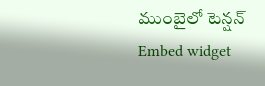ముంబైలో టెన్షన్
Embed widget